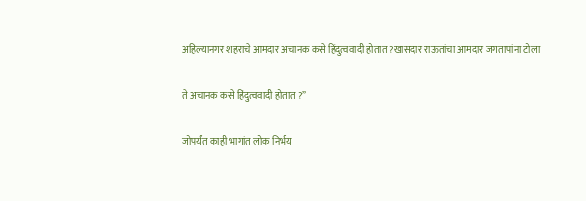अहिल्यानगर शहराचे आमदार अचानक कसे हिंदुत्ववादी होतात ?खासदार राऊतांचा आमदार जगतापांना टोला

ते अचानक कसे हिंदुत्ववादी होतात ?”

जोपर्यंत काही भागांत लोक निर्भय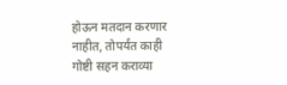होऊन मतदान करणार नाहीत, तोपर्यंत काही गोष्टी सहन कराव्या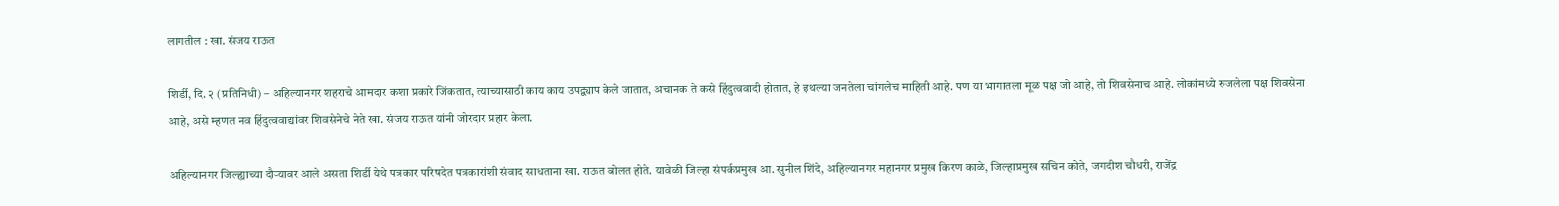लागतील : खा. संजय राऊत

शिर्डी, दि. २ (प्रतिनिधी) – अहिल्यानगर शहराचे आमदार कशा प्रकारे जिंकतात, त्याच्यासाठी काय काय उपद्व्याप केले जातात, अचानक ते कसे हिंदुत्ववादी होतात, हे इथल्या जनतेला चांगलेच माहिती आहे. पण या भागातला मूळ पक्ष जो आहे, तो शिवसेनाच आहे. लोकांमध्ये रुजलेला पक्ष शिवसेना आहे, असे म्हणत नव हिंदुत्ववाद्यांवर शिवसेनेचे नेते खा. संजय राऊत यांनी जोरदार प्रहार केला.

अहिल्यानगर जिल्ह्याच्या दौऱ्यावर आले असता शिर्डी येथे पत्रकार परिषदेत पत्रकारांशी संवाद साधताना खा. राऊत बोलत होते. यावेळी जिल्हा संपर्कप्रमुख आ. सुनील शिंदे, अहिल्यानगर महानगर प्रमुख किरण काळे, जिल्हाप्रमुख सचिन कोते, जगदीश चौधरी, राजेंद्र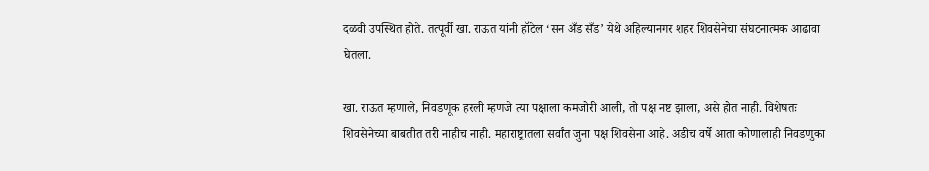दळवी उपस्थित होते. तत्पूर्वी खा. राऊत यांनी हॉटेल ‘सन अँड सँड’ येथे अहिल्यानगर शहर शिवसेनेचा संघटनात्मक आढावा घेतला.

खा. राऊत म्हणाले, निवडणूक हरली म्हणजे त्या पक्षाला कमजोरी आली, तो पक्ष नष्ट झाला, असे होत नाही. विशेषतः शिवसेनेच्या बाबतीत तरी नाहीच नाही. महाराष्ट्रातला सर्वांत जुना पक्ष शिवसेना आहे. अडीच वर्षे आता कोणालाही निवडणुका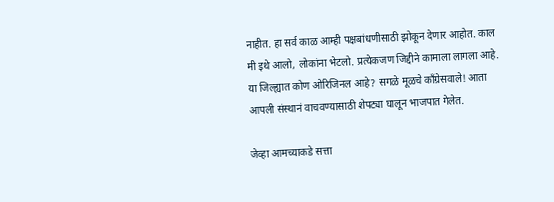नाहीत. हा सर्व काळ आम्ही पक्षबांधणीसाठी झोकून देणार आहोत. काल मी इथे आलो, लोकांना भेटलो. प्रत्येकजण जिद्दीने कामाला लागला आहे. या जिल्ह्यात कोण ओरिजिनल आहे? सगळे मूळचे काँग्रेसवाले! आता आपली संस्थानं वाचवण्यासाठी शेपट्या घालून भाजपात गेलेत.

जेव्हा आमच्याकडे सत्ता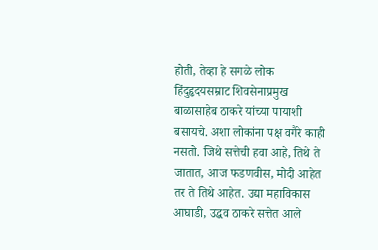होती, तेव्हा हे सगळे लोक हिंदुहृदयसम्राट शिवसेनाप्रमुख बाळासाहेब ठाकरे यांच्या पायाशी बसायचे. अशा लोकांना पक्ष वगैरे काही नसतो. जिथे सत्तेची हवा आहे, तिथे ते जातात, आज फडणवीस, मोदी आहेत तर ते तिथे आहेत. उद्या महाविकास आघाडी, उद्धव ठाकरे सत्तेत आले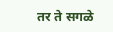तर ते सगळे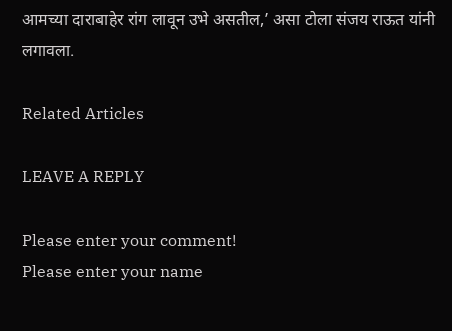आमच्या दाराबाहेर रांग लावून उभे असतील,’ असा टोला संजय राऊत यांनी लगावला.

Related Articles

LEAVE A REPLY

Please enter your comment!
Please enter your name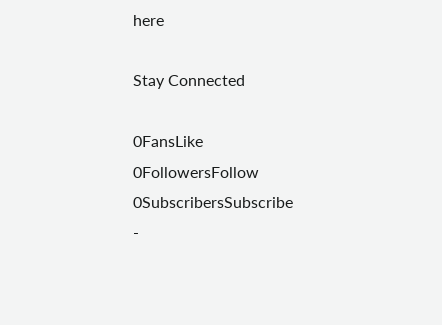here

Stay Connected

0FansLike
0FollowersFollow
0SubscribersSubscribe
-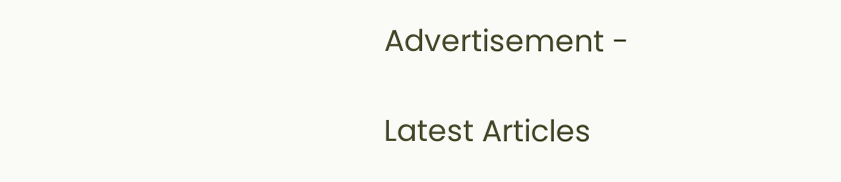Advertisement -

Latest Articles